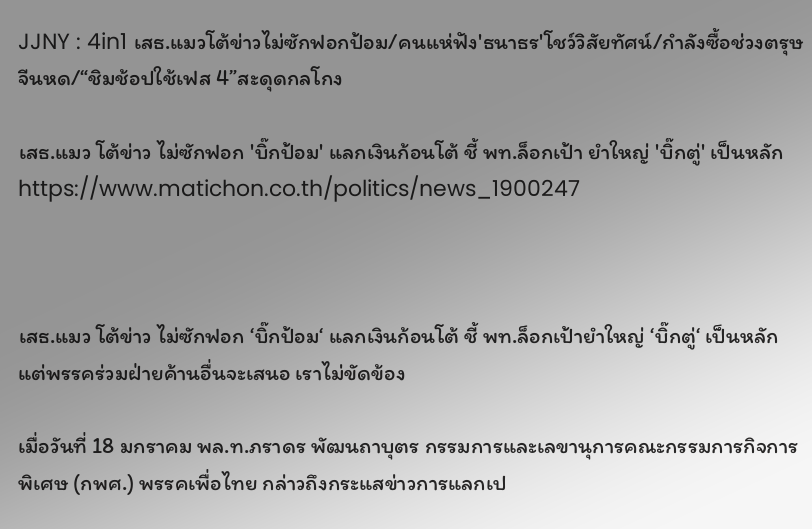JJNY : 4in1 เสธ.แมวโต้ข่าวไม่ซักฟอกป้อม/คนแห่ฟัง'ธนาธร'โชว์วิสัยทัศน์/กำลังซื้อช่วงตรุษจีนหด/“ชิมช้อปใช้เฟส 4”สะดุดกลโกง

เสธ.แมว โต้ข่าว ไม่ซักฟอก 'บิ๊กป้อม' แลกเงินก้อนโต้ ชี้ พท.ล็อกเป้า ยำใหญ่ 'บิ๊กตู่' เป็นหลัก
https://www.matichon.co.th/politics/news_1900247



เสธ.แมว โต้ข่าว ไม่ซักฟอก ‘บิ๊กป้อม‘ แลกเงินก้อนโต้ ชี้ พท.ล็อกเป้ายำใหญ่ ‘บิ๊กตู่‘ เป็นหลัก แต่พรรคร่วมฝ่ายค้านอื่นจะเสนอ เราไม่ขัดข้อง

เมื่อวันที่ 18 มกราคม พล.ท.ภราดร พัฒนถาบุตร กรรมการและเลขานุการคณะกรรมการกิจการพิเศษ (กพศ.) พรรคเพื่อไทย กล่าวถึงกระแสข่าวการแลกเป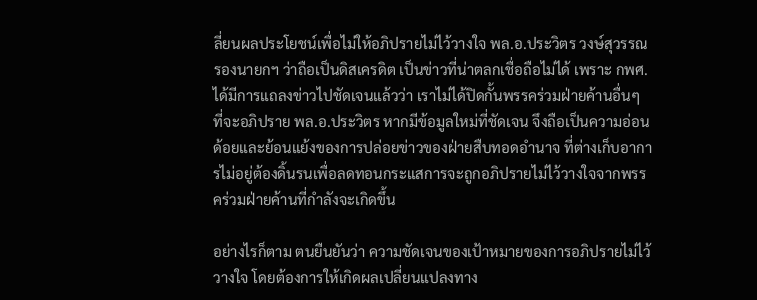ลี่ยนผลประโยชน์เพื่อไม่ให้อภิปรายไม่ไว้วางใจ พล.อ.ประวิตร วงษ์สุวรรณ รองนายกฯ ว่าถือเป็นดิสเครดิต เป็นข่าวที่น่าตลกเชื่อถือไม่ได้ เพราะ กพศ.ได้มีการแถลงข่าวไปชัดเจนแล้วว่า เราไม่ได้ปิดกั้นพรรคร่วมฝ่ายค้านอื่นๆ ที่จะอภิปราย พล.อ.ประวิตร หากมีข้อมูลใหม่ที่ชัดเจน จึงถือเป็นความอ่อนด้อยและย้อนแย้งของการปล่อยข่าวของฝ่ายสืบทอดอำนาจ ที่ต่างเก็บอาการไม่อยู่ต้องดิ้นรนเพื่อลดทอนกระแสการจะถูกอภิปรายไม่ไว้วางใจจากพรรคร่วมฝ่ายค้านที่กำลังจะเกิดขึ้น

อย่างไรก็ตาม ตนยืนยันว่า ความชัดเจนของเป้าหมายของการอภิปรายไม่ไว้วางใจ โดยต้องการให้เกิดผลเปลี่ยนแปลงทาง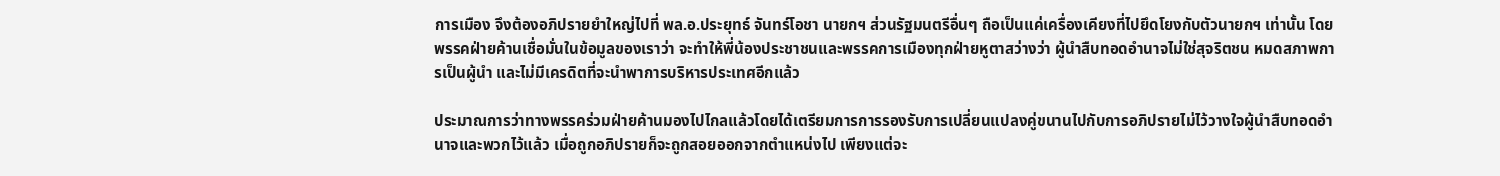การเมือง จึงต้องอภิปรายยำใหญ่ไปที่ พล.อ.ประยุทธ์ จันทร์โอชา นายกฯ ส่วนรัฐมนตรีอื่นๆ ถือเป็นแค่เครื่องเคียงที่ไปยึดโยงกับตัวนายกฯ เท่านั้น โดยพรรคฝ่ายค้านเชื่อมั่นในข้อมูลของเราว่า จะทำให้พี่น้องประชาชนและพรรคการเมืองทุกฝ่ายหูตาสว่างว่า ผู้นำสืบทอดอำนาจไม่ใช่สุจริตชน หมดสภาพการเป็นผู้นำ และไม่มีเครดิตที่จะนำพาการบริหารประเทศอีกแล้ว

ประมาณการว่าทางพรรคร่วมฝ่ายค้านมองไปไกลแล้วโดยได้เตรียมการการรองรับการเปลี่ยนแปลงคู่ขนานไปกับการอภิปรายไม่ไว้วางใจผู้นำสืบทอดอำนาจและพวกไว้แล้ว เมื่อถูกอภิปรายก็จะถูกสอยออกจากตำแหน่งไป เพียงแต่จะ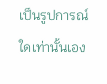เป็นรูปการณ์ใดเท่านั้นเอง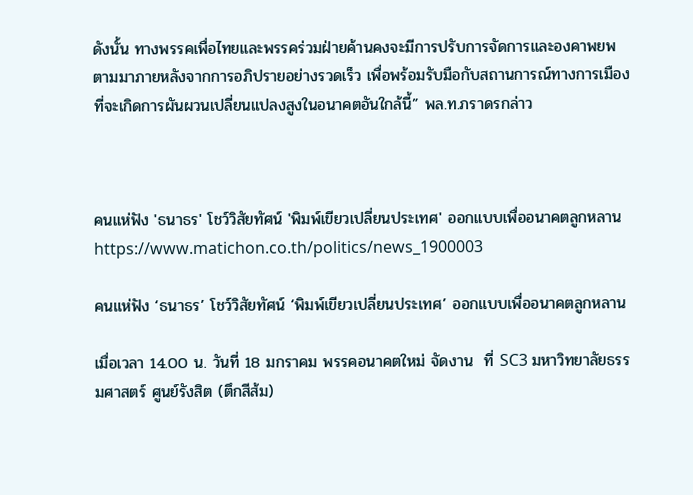ดังนั้น ทางพรรคเพื่อไทยและพรรคร่วมฝ่ายค้านคงจะมีการปรับการจัดการและองคาพยพตามมาภายหลังจากการอภิปรายอย่างรวดเร็ว เพื่อพร้อมรับมือกับสถานการณ์ทางการเมืองที่จะเกิดการผันผวนเปลี่ยนแปลงสูงในอนาคตอันใกล้นี้” พล.ท.ภราดรกล่าว



คนแห่ฟัง 'ธนาธร' โชว์วิสัยทัศน์ 'พิมพ์เขียวเปลี่ยนประเทศ' ออกแบบเพื่ออนาคตลูกหลาน
https://www.matichon.co.th/politics/news_1900003

คนแห่ฟัง ‘ธนาธร’ โชว์วิสัยทัศน์ ‘พิมพ์เขียวเปลี่ยนประเทศ’ ออกแบบเพื่ออนาคตลูกหลาน

เมื่อเวลา 14.00 น. วันที่ 18 มกราคม พรรคอนาคตใหม่ จัดงาน  ที่ SC3 มหาวิทยาลัยธรรมศาสตร์ ศูนย์รังสิต (ตึกสีส้ม)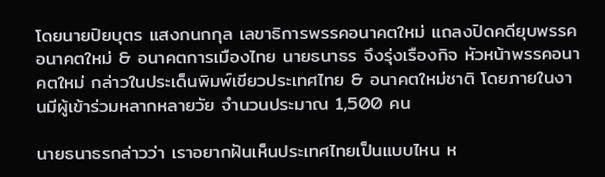โดยนายปิยบุตร แสงกนกกุล เลขาธิการพรรคอนาคตใหม่ แถลงปิดคดียุบพรรคอนาคตใหม่ & อนาคตการเมืองไทย นายธนาธร จึงรุ่งเรืองกิจ หัวหน้าพรรคอนาคตใหม่ กล่าวในประเด็นพิมพ์เขียวประเทศไทย & อนาคตใหม่ชาติ โดยภายในงานมีผู้เข้าร่วมหลากหลายวัย จำนวนประมาณ 1,500 คน

นายธนาธรกล่าวว่า เราอยากฝันเห็นประเทศไทยเป็นแบบไหน ห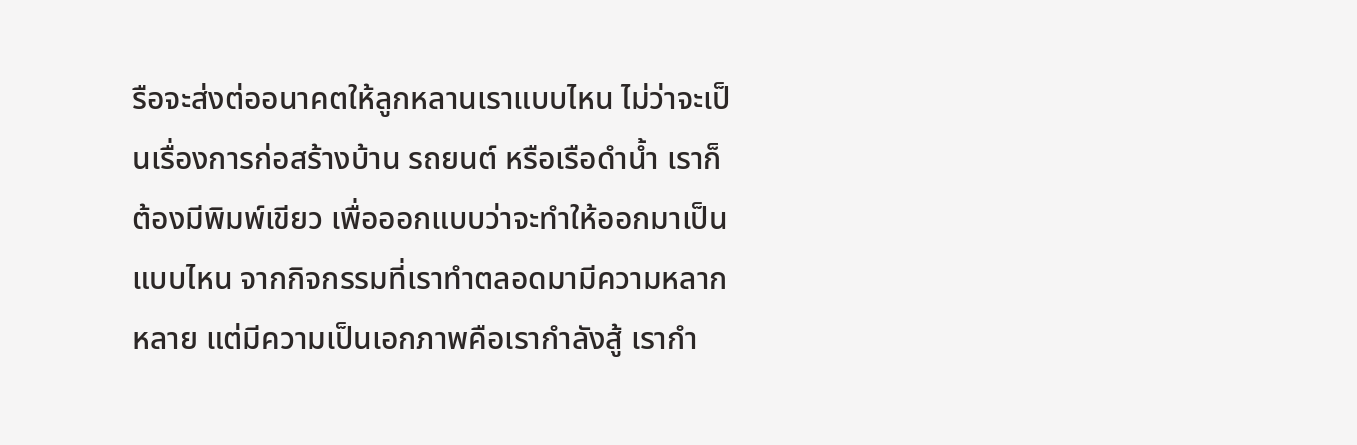รือจะส่งต่ออนาคตให้ลูกหลานเราแบบไหน ไม่ว่าจะเป็นเรื่องการก่อสร้างบ้าน รถยนต์ หรือเรือดำน้ำ เราก็ต้องมีพิมพ์เขียว เพื่อออกแบบว่าจะทำให้ออกมาเป็นแบบไหน จากกิจกรรมที่เราทำตลอดมามีความหลากหลาย แต่มีความเป็นเอกภาพคือเรากำลังสู้ เรากำ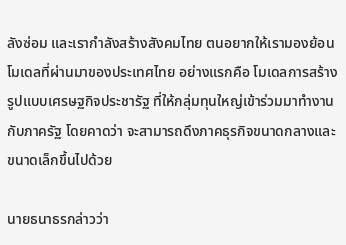ลังซ่อม และเรากำลังสร้างสังคมไทย ตนอยากให้เรามองย้อนโมเดลที่ผ่านมาของประเทศไทย อย่างแรกคือ โมเดลการสร้างรูปแบบเศรษฐกิจประชารัฐ ที่ให้กลุ่มทุนใหญ่เข้าร่วมมาทำงานกับภาครัฐ โดยคาดว่า จะสามารถดึงภาคธุรกิจขนาดกลางและขนาดเล็กขึ้นไปด้วย

นายธนาธรกล่าวว่า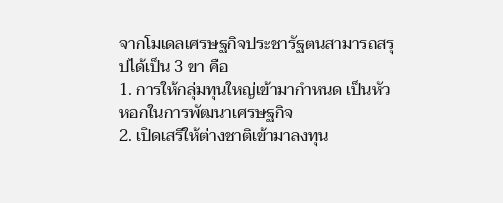จากโมเดลเศรษฐกิจประชารัฐตนสามารถสรุปได้เป็น 3 ขา คือ
1. การให้กลุ่มทุนใหญ่เข้ามากำหนด เป็นหัวหอกในการพัฒนาเศรษฐกิจ
2. เปิดเสรีให้ต่างชาติเข้ามาลงทุน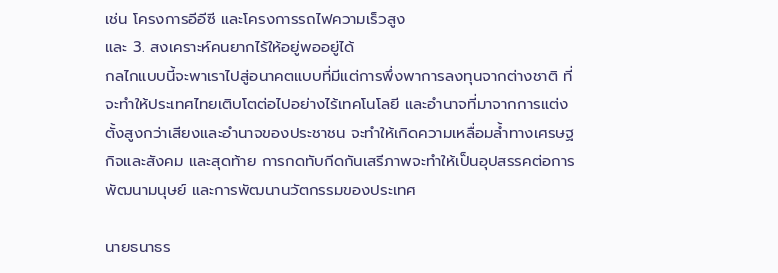เช่น โครงการอีอีซี และโครงการรถไฟความเร็วสูง
และ 3. สงเคราะห์คนยากไร้ให้อยู่พออยู่ได้
กลไกแบบนี้จะพาเราไปสู่อนาคตแบบที่มีแต่การพึ่งพาการลงทุนจากต่างชาติ ที่จะทำให้ประเทศไทยเติบโตต่อไปอย่างไร้เทคโนโลยี และอำนาจที่มาจากการแต่งตั้งสูงกว่าเสียงและอำนาจของประชาชน จะทำให้เกิดความเหลื่อมล้ำทางเศรษฐกิจและสังคม และสุดท้าย การกดทับกีดกันเสรีภาพจะทำให้เป็นอุปสรรคต่อการพัฒนามนุษย์ และการพัฒนานวัตกรรมของประเทศ

นายธนาธร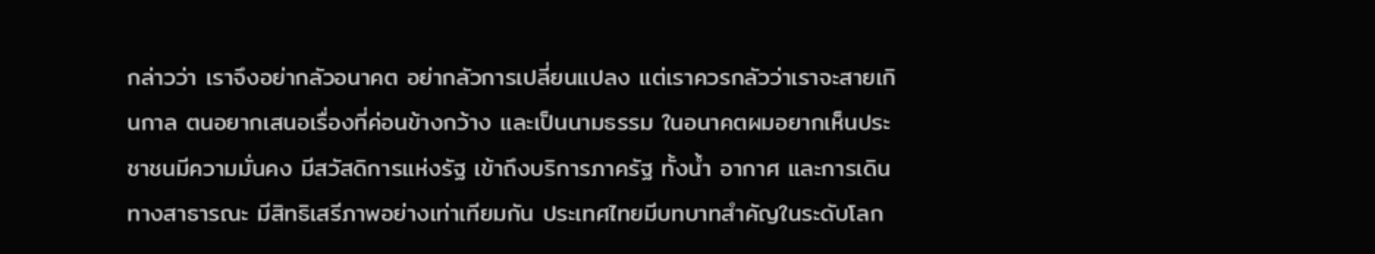กล่าวว่า เราจึงอย่ากลัวอนาคต อย่ากลัวการเปลี่ยนแปลง แต่เราควรกลัวว่าเราจะสายเกินกาล ตนอยากเสนอเรื่องที่ค่อนข้างกว้าง และเป็นนามธรรม ในอนาคตผมอยากเห็นประชาชนมีความมั่นคง มีสวัสดิการแห่งรัฐ เข้าถึงบริการภาครัฐ ทั้งน้ำ อากาศ และการเดินทางสาธารณะ มีสิทธิเสรีภาพอย่างเท่าเทียมกัน ประเทศไทยมีบทบาทสำคัญในระดับโลก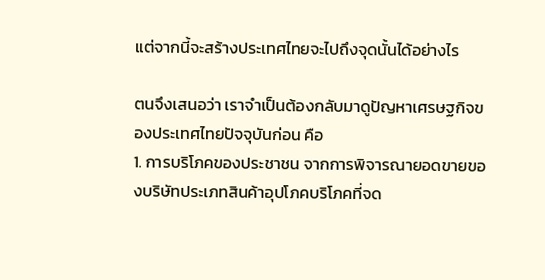แต่จากนี้จะสร้างประเทศไทยจะไปถึงจุดนั้นได้อย่างไร

ตนจึงเสนอว่า เราจำเป็นต้องกลับมาดูปัญหาเศรษฐกิจของประเทศไทยปัจจุบันก่อน คือ
1. การบริโภคของประชาชน จากการพิจารณายอดขายของบริษัทประเภทสินค้าอุปโภคบริโภคที่จด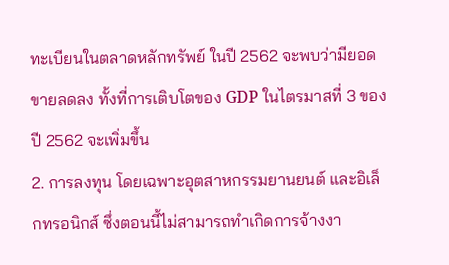ทะเบียนในตลาดหลักทรัพย์ ในปี 2562 จะพบว่ามียอดขายลดลง ทั้งที่การเติบโตของ GDP ในไตรมาสที่ 3 ของปี 2562 จะเพิ่มขึ้น
2. การลงทุน โดยเฉพาะอุตสาหกรรมยานยนต์ และอิเล็กทรอนิกส์ ซึ่งตอนนี้ไม่สามารถทำเกิดการจ้างงา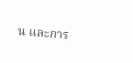น และการ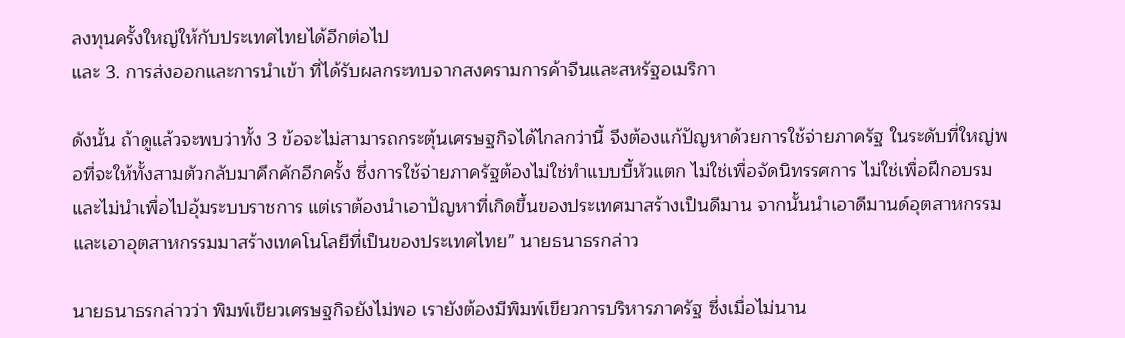ลงทุนครั้งใหญ่ให้กับประเทศไทยได้อีกต่อไป
และ 3. การส่งออกและการนำเข้า ที่ได้รับผลกระทบจากสงครามการค้าจีนและสหรัฐอเมริกา

ดังนั้น ถ้าดูแล้วจะพบว่าทั้ง 3 ข้อจะไม่สามารถกระตุ้นเศรษฐกิจได้ไกลกว่านี้ จึงต้องแก้ปัญหาด้วยการใช้จ่ายภาครัฐ ในระดับที่ใหญ่พอที่จะให้ทั้งสามตัวกลับมาคึกคักอีกครั้ง ซึ่งการใช้จ่ายภาครัฐต้องไม่ใช่ทำแบบบี้หัวแตก ไม่ใช่เพื่อจัดนิทรรศการ ไม่ใช่เพื่อฝึกอบรม และไม่นำเพื่อไปอุ้มระบบราชการ แต่เราต้องนำเอาปัญหาที่เกิดขึ้นของประเทศมาสร้างเป็นดีมาน จากนั้นนำเอาดีมานด์อุตสาหกรรม และเอาอุตสาหกรรมมาสร้างเทคโนโลยีที่เป็นของประเทศไทย” นายธนาธรกล่าว

นายธนาธรกล่าวว่า พิมพ์เขียวเศรษฐกิจยังไม่พอ เรายังต้องมีพิมพ์เขียวการบริหารภาครัฐ ซึ่งเมื่อไม่นาน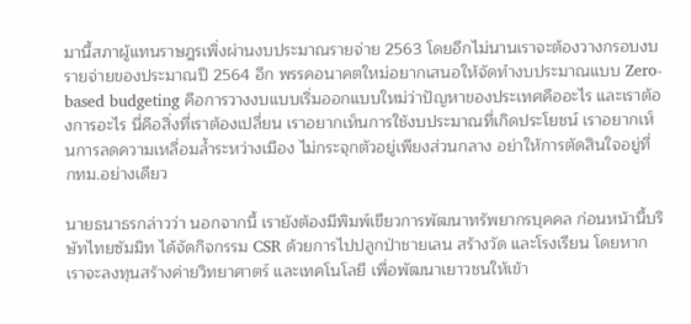มานี้สภาผู้แทนราษฎรเพิ่งผ่านงบประมาณรายจ่าย 2563 โดยอีกไม่นานเราจะต้องวางกรอบงบรายจ่ายของประมาณปี 2564 อีก พรรคอนาคตใหม่อยากเสนอให้จัดทำงบประมาณแบบ Zero-based budgeting คือการวางงบแบบเริ่มออกแบบใหม่ว่าปัญหาของประเทศคืออะไร และเราต้องการอะไร นี่คือสิ่งที่เราต้องเปลี่ยน เราอยากเห็นการใช้งบประมาณที่เกิดประโยชน์ เราอยากเห็นการลดความเหลื่อมล้ำระหว่างเมือง ไม่กระจุกตัวอยู่เพียงส่วนกลาง อย่าให้การตัดสินใจอยู่ที่ กทม.อย่างเดียว

นายธนาธรกล่าวว่า นอกจากนี้ เรายังต้องมีพิมพ์เขียวการพัฒนาทรัพยากรบุคคล ก่อนหน้านี้บริษัทไทยซัมมิท ได้จัดกิจกรรม CSR ด้วยการไปปลูกป่าชายเลน สร้างวัด และโรงเรียน โดยหากเราจะลงทุนสร้างค่ายวิทยาศาตร์ และเทคโนโลยี เพื่อพัฒนาเยาวชนให้เข้า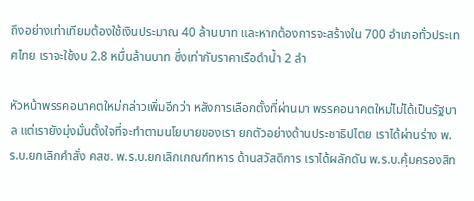ถึงอย่างเท่าเทียมต้องใช้เงินประมาณ 40 ล้านบาท และหากต้องการจะสร้างใน 700 อำเภอทั่วประเทศไทย เราจะใช้งบ 2.8 หมื่นล้านบาท ซึ่งเท่ากับราคาเรือดำน้ำ 2 ลำ

หัวหน้าพรรคอนาคตใหม่กล่าวเพิ่มอีกว่า หลังการเลือกตั้งที่ผ่านมา พรรคอนาคตใหม่ไม่ได้เป็นรัฐบาล แต่เรายังมุ่งมั่นตั้งใจที่จะทำตามนโยบายของเรา ยกตัวอย่างด้านประชาธิปไตย เราได้ผ่านร่าง พ.ร.บ.ยกเลิกคำสั่ง คสช. พ.ร.บ.ยกเลิกเกณฑ์ทหาร ด้านสวัสดิการ เราได้ผลักดัน พ.ร.บ.คุ้มครองสิท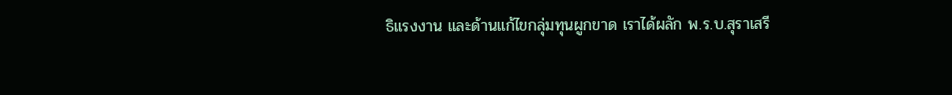ธิแรงงาน และด้านแก้ไขกลุ่มทุนผูกขาด เราได้ผลัก พ.ร.บ.สุราเสรี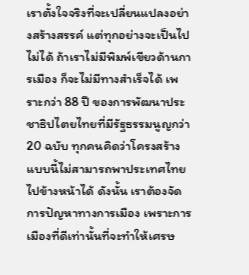เราตั้งใจจริงที่จะเปลี่ยนแปลงอย่างสร้างสรรค์ แต่ทุกอย่างจะเป็นไปไม่ได้ ถ้าเราไม่มีพิมพ์เขียวด้านการเมือง ก็จะไม่มีทางสำเร็จได้ เพราะกว่า 88 ปี ของการพัฒนาประชาธิปไตยไทยที่มีรัฐธรรมนูญกว่า 20 ฉบับ ทุกคนคิดว่าโครงสร้างแบบนี้ไม่สามารถพาประเทศไทยไปข้างหน้าได้ ดังนั้น เราต้องจัดการปัญหาทางการเมือง เพราะการเมืองที่ดีเท่านั้นที่จะทำให้เศรษ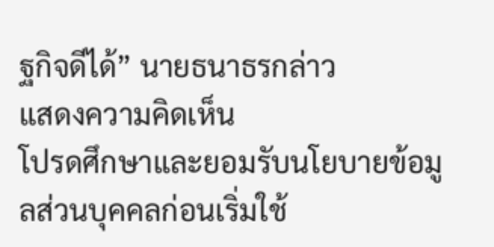ฐกิจดีได้” นายธนาธรกล่าว
แสดงความคิดเห็น
โปรดศึกษาและยอมรับนโยบายข้อมูลส่วนบุคคลก่อนเริ่มใช้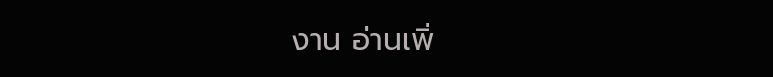งาน อ่านเพิ่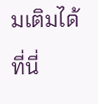มเติมได้ที่นี่